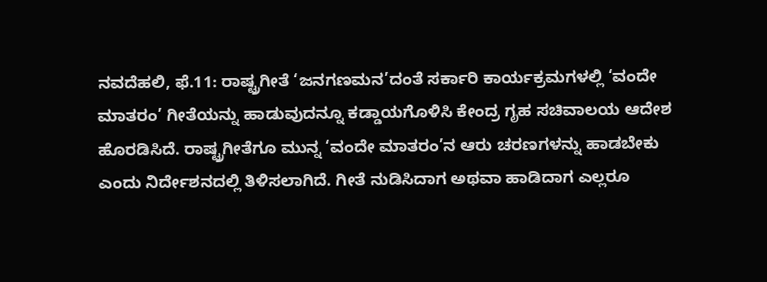ನವದೆಹಲಿ, ಫೆ.11: ರಾಷ್ಟ್ರಗೀತೆ ‘ಜನಗಣಮನ’ದಂತೆ ಸರ್ಕಾರಿ ಕಾರ್ಯಕ್ರಮಗಳಲ್ಲಿ ‘ವಂದೇ ಮಾತರಂ’ ಗೀತೆಯನ್ನು ಹಾಡುವುದನ್ನೂ ಕಡ್ಡಾಯಗೊಳಿಸಿ ಕೇಂದ್ರ ಗೃಹ ಸಚಿವಾಲಯ ಆದೇಶ ಹೊರಡಿಸಿದೆ. ರಾಷ್ಟ್ರಗೀತೆಗೂ ಮುನ್ನ ‘ವಂದೇ ಮಾತರಂ’ನ ಆರು ಚರಣಗಳನ್ನು ಹಾಡಬೇಕು ಎಂದು ನಿರ್ದೇಶನದಲ್ಲಿ ತಿಳಿಸಲಾಗಿದೆ. ಗೀತೆ ನುಡಿಸಿದಾಗ ಅಥವಾ ಹಾಡಿದಾಗ ಎಲ್ಲರೂ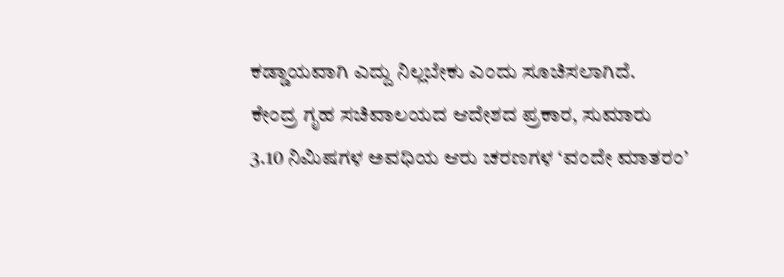ಕಡ್ಡಾಯವಾಗಿ ಎದ್ದು ನಿಲ್ಲಬೇಕು ಎಂದು ಸೂಚಿಸಲಾಗಿದೆ.
ಕೇಂದ್ರ ಗೃಹ ಸಚಿವಾಲಯದ ಆದೇಶದ ಪ್ರಕಾರ, ಸುಮಾರು 3.10 ನಿಮಿಷಗಳ ಅವಧಿಯ ಆರು ಚರಣಗಳ ‘ವಂದೇ ಮಾತರಂ’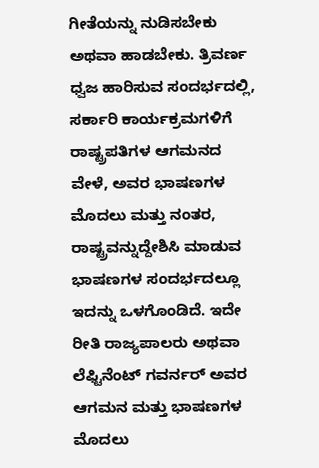ಗೀತೆಯನ್ನು ನುಡಿಸಬೇಕು ಅಥವಾ ಹಾಡಬೇಕು. ತ್ರಿವರ್ಣ ಧ್ವಜ ಹಾರಿಸುವ ಸಂದರ್ಭದಲ್ಲಿ, ಸರ್ಕಾರಿ ಕಾರ್ಯಕ್ರಮಗಳಿಗೆ ರಾಷ್ಟ್ರಪತಿಗಳ ಆಗಮನದ ವೇಳೆ, ಅವರ ಭಾಷಣಗಳ ಮೊದಲು ಮತ್ತು ನಂತರ, ರಾಷ್ಟ್ರವನ್ನುದ್ದೇಶಿಸಿ ಮಾಡುವ ಭಾಷಣಗಳ ಸಂದರ್ಭದಲ್ಲೂ ಇದನ್ನು ಒಳಗೊಂಡಿದೆ. ಇದೇ ರೀತಿ ರಾಜ್ಯಪಾಲರು ಅಥವಾ ಲೆಫ್ಟಿನೆಂಟ್ ಗವರ್ನರ್ ಅವರ ಆಗಮನ ಮತ್ತು ಭಾಷಣಗಳ ಮೊದಲು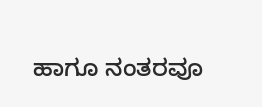ಹಾಗೂ ನಂತರವೂ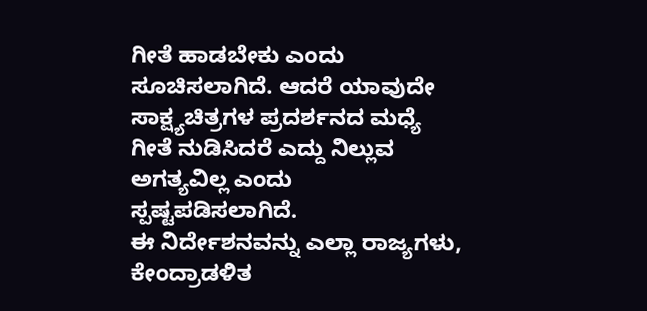ಗೀತೆ ಹಾಡಬೇಕು ಎಂದು ಸೂಚಿಸಲಾಗಿದೆ. ಆದರೆ ಯಾವುದೇ ಸಾಕ್ಷ್ಯಚಿತ್ರಗಳ ಪ್ರದರ್ಶನದ ಮಧ್ಯೆ ಗೀತೆ ನುಡಿಸಿದರೆ ಎದ್ದು ನಿಲ್ಲುವ ಅಗತ್ಯವಿಲ್ಲ ಎಂದು ಸ್ಪಷ್ಟಪಡಿಸಲಾಗಿದೆ.
ಈ ನಿರ್ದೇಶನವನ್ನು ಎಲ್ಲಾ ರಾಜ್ಯಗಳು, ಕೇಂದ್ರಾಡಳಿತ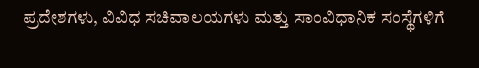ಪ್ರದೇಶಗಳು, ವಿವಿಧ ಸಚಿವಾಲಯಗಳು ಮತ್ತು ಸಾಂವಿಧಾನಿಕ ಸಂಸ್ಥೆಗಳಿಗೆ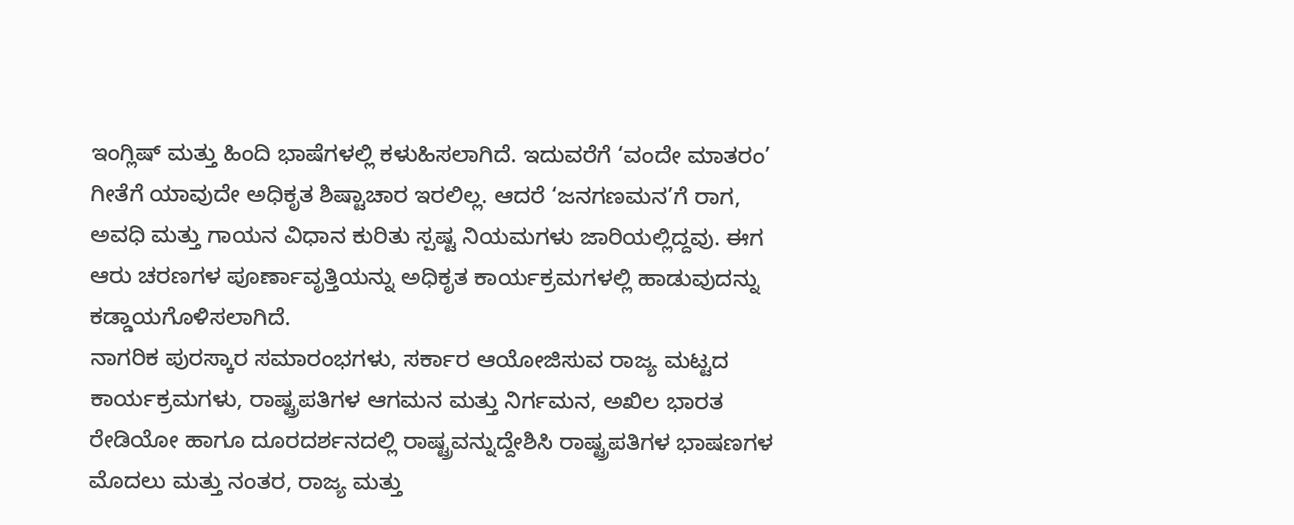ಇಂಗ್ಲಿಷ್ ಮತ್ತು ಹಿಂದಿ ಭಾಷೆಗಳಲ್ಲಿ ಕಳುಹಿಸಲಾಗಿದೆ. ಇದುವರೆಗೆ ‘ವಂದೇ ಮಾತರಂ’ ಗೀತೆಗೆ ಯಾವುದೇ ಅಧಿಕೃತ ಶಿಷ್ಟಾಚಾರ ಇರಲಿಲ್ಲ. ಆದರೆ ‘ಜನಗಣಮನ’ಗೆ ರಾಗ, ಅವಧಿ ಮತ್ತು ಗಾಯನ ವಿಧಾನ ಕುರಿತು ಸ್ಪಷ್ಟ ನಿಯಮಗಳು ಜಾರಿಯಲ್ಲಿದ್ದವು. ಈಗ ಆರು ಚರಣಗಳ ಪೂರ್ಣಾವೃತ್ತಿಯನ್ನು ಅಧಿಕೃತ ಕಾರ್ಯಕ್ರಮಗಳಲ್ಲಿ ಹಾಡುವುದನ್ನು ಕಡ್ಡಾಯಗೊಳಿಸಲಾಗಿದೆ.
ನಾಗರಿಕ ಪುರಸ್ಕಾರ ಸಮಾರಂಭಗಳು, ಸರ್ಕಾರ ಆಯೋಜಿಸುವ ರಾಜ್ಯ ಮಟ್ಟದ ಕಾರ್ಯಕ್ರಮಗಳು, ರಾಷ್ಟ್ರಪತಿಗಳ ಆಗಮನ ಮತ್ತು ನಿರ್ಗಮನ, ಅಖಿಲ ಭಾರತ ರೇಡಿಯೋ ಹಾಗೂ ದೂರದರ್ಶನದಲ್ಲಿ ರಾಷ್ಟ್ರವನ್ನುದ್ದೇಶಿಸಿ ರಾಷ್ಟ್ರಪತಿಗಳ ಭಾಷಣಗಳ ಮೊದಲು ಮತ್ತು ನಂತರ, ರಾಜ್ಯ ಮತ್ತು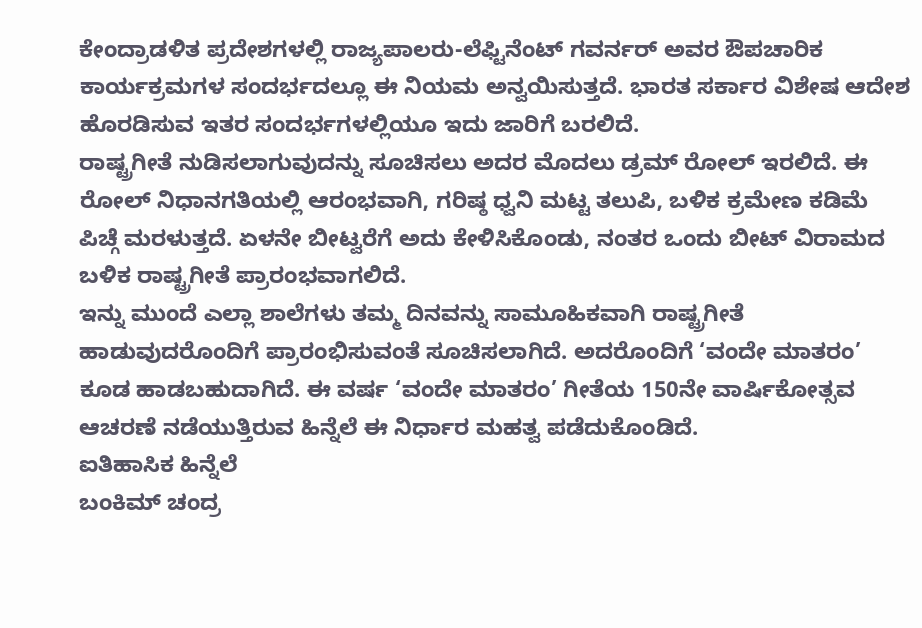ಕೇಂದ್ರಾಡಳಿತ ಪ್ರದೇಶಗಳಲ್ಲಿ ರಾಜ್ಯಪಾಲರು-ಲೆಫ್ಟಿನೆಂಟ್ ಗವರ್ನರ್ ಅವರ ಔಪಚಾರಿಕ ಕಾರ್ಯಕ್ರಮಗಳ ಸಂದರ್ಭದಲ್ಲೂ ಈ ನಿಯಮ ಅನ್ವಯಿಸುತ್ತದೆ. ಭಾರತ ಸರ್ಕಾರ ವಿಶೇಷ ಆದೇಶ ಹೊರಡಿಸುವ ಇತರ ಸಂದರ್ಭಗಳಲ್ಲಿಯೂ ಇದು ಜಾರಿಗೆ ಬರಲಿದೆ.
ರಾಷ್ಟ್ರಗೀತೆ ನುಡಿಸಲಾಗುವುದನ್ನು ಸೂಚಿಸಲು ಅದರ ಮೊದಲು ಡ್ರಮ್ ರೋಲ್ ಇರಲಿದೆ. ಈ ರೋಲ್ ನಿಧಾನಗತಿಯಲ್ಲಿ ಆರಂಭವಾಗಿ, ಗರಿಷ್ಠ ಧ್ವನಿ ಮಟ್ಟ ತಲುಪಿ, ಬಳಿಕ ಕ್ರಮೇಣ ಕಡಿಮೆ ಪಿಚ್ಗೆ ಮರಳುತ್ತದೆ. ಏಳನೇ ಬೀಟ್ವರೆಗೆ ಅದು ಕೇಳಿಸಿಕೊಂಡು, ನಂತರ ಒಂದು ಬೀಟ್ ವಿರಾಮದ ಬಳಿಕ ರಾಷ್ಟ್ರಗೀತೆ ಪ್ರಾರಂಭವಾಗಲಿದೆ.
ಇನ್ನು ಮುಂದೆ ಎಲ್ಲಾ ಶಾಲೆಗಳು ತಮ್ಮ ದಿನವನ್ನು ಸಾಮೂಹಿಕವಾಗಿ ರಾಷ್ಟ್ರಗೀತೆ ಹಾಡುವುದರೊಂದಿಗೆ ಪ್ರಾರಂಭಿಸುವಂತೆ ಸೂಚಿಸಲಾಗಿದೆ. ಅದರೊಂದಿಗೆ ‘ವಂದೇ ಮಾತರಂ’ ಕೂಡ ಹಾಡಬಹುದಾಗಿದೆ. ಈ ವರ್ಷ ‘ವಂದೇ ಮಾತರಂ’ ಗೀತೆಯ 150ನೇ ವಾರ್ಷಿಕೋತ್ಸವ ಆಚರಣೆ ನಡೆಯುತ್ತಿರುವ ಹಿನ್ನೆಲೆ ಈ ನಿರ್ಧಾರ ಮಹತ್ವ ಪಡೆದುಕೊಂಡಿದೆ.
ಐತಿಹಾಸಿಕ ಹಿನ್ನೆಲೆ
ಬಂಕಿಮ್ ಚಂದ್ರ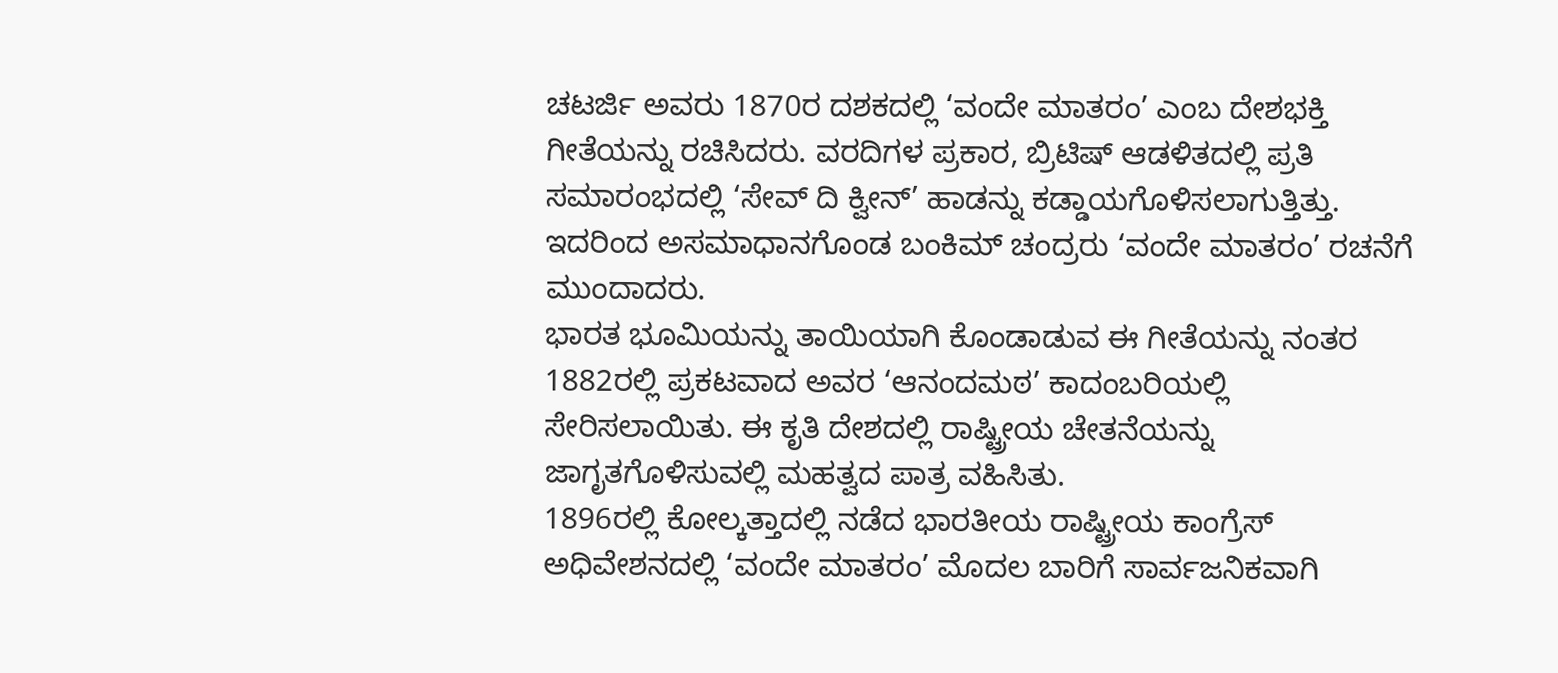ಚಟರ್ಜಿ ಅವರು 1870ರ ದಶಕದಲ್ಲಿ ‘ವಂದೇ ಮಾತರಂ’ ಎಂಬ ದೇಶಭಕ್ತಿ ಗೀತೆಯನ್ನು ರಚಿಸಿದರು. ವರದಿಗಳ ಪ್ರಕಾರ, ಬ್ರಿಟಿಷ್ ಆಡಳಿತದಲ್ಲಿ ಪ್ರತಿ ಸಮಾರಂಭದಲ್ಲಿ ‘ಸೇವ್ ದಿ ಕ್ವೀನ್’ ಹಾಡನ್ನು ಕಡ್ಡಾಯಗೊಳಿಸಲಾಗುತ್ತಿತ್ತು. ಇದರಿಂದ ಅಸಮಾಧಾನಗೊಂಡ ಬಂಕಿಮ್ ಚಂದ್ರರು ‘ವಂದೇ ಮಾತರಂ’ ರಚನೆಗೆ ಮುಂದಾದರು.
ಭಾರತ ಭೂಮಿಯನ್ನು ತಾಯಿಯಾಗಿ ಕೊಂಡಾಡುವ ಈ ಗೀತೆಯನ್ನು ನಂತರ 1882ರಲ್ಲಿ ಪ್ರಕಟವಾದ ಅವರ ‘ಆನಂದಮಠ’ ಕಾದಂಬರಿಯಲ್ಲಿ ಸೇರಿಸಲಾಯಿತು. ಈ ಕೃತಿ ದೇಶದಲ್ಲಿ ರಾಷ್ಟ್ರೀಯ ಚೇತನೆಯನ್ನು ಜಾಗೃತಗೊಳಿಸುವಲ್ಲಿ ಮಹತ್ವದ ಪಾತ್ರ ವಹಿಸಿತು.
1896ರಲ್ಲಿ ಕೋಲ್ಕತ್ತಾದಲ್ಲಿ ನಡೆದ ಭಾರತೀಯ ರಾಷ್ಟ್ರೀಯ ಕಾಂಗ್ರೆಸ್ ಅಧಿವೇಶನದಲ್ಲಿ ‘ವಂದೇ ಮಾತರಂ’ ಮೊದಲ ಬಾರಿಗೆ ಸಾರ್ವಜನಿಕವಾಗಿ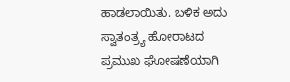ಹಾಡಲಾಯಿತು. ಬಳಿಕ ಅದು ಸ್ವಾತಂತ್ರ್ಯ ಹೋರಾಟದ ಪ್ರಮುಖ ಘೋಷಣೆಯಾಗಿ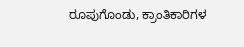ರೂಪುಗೊಂಡು, ಕ್ರಾಂತಿಕಾರಿಗಳ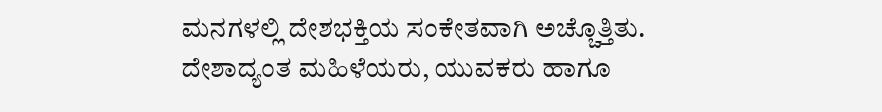ಮನಗಳಲ್ಲಿ ದೇಶಭಕ್ತಿಯ ಸಂಕೇತವಾಗಿ ಅಚ್ಚೊತ್ತಿತು. ದೇಶಾದ್ಯಂತ ಮಹಿಳೆಯರು, ಯುವಕರು ಹಾಗೂ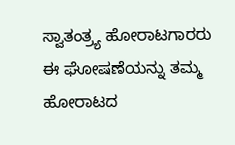ಸ್ವಾತಂತ್ರ್ಯ ಹೋರಾಟಗಾರರು ಈ ಘೋಷಣೆಯನ್ನು ತಮ್ಮ ಹೋರಾಟದ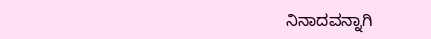ನಿನಾದವನ್ನಾಗಿ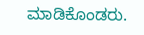ಮಾಡಿಕೊಂಡರು.